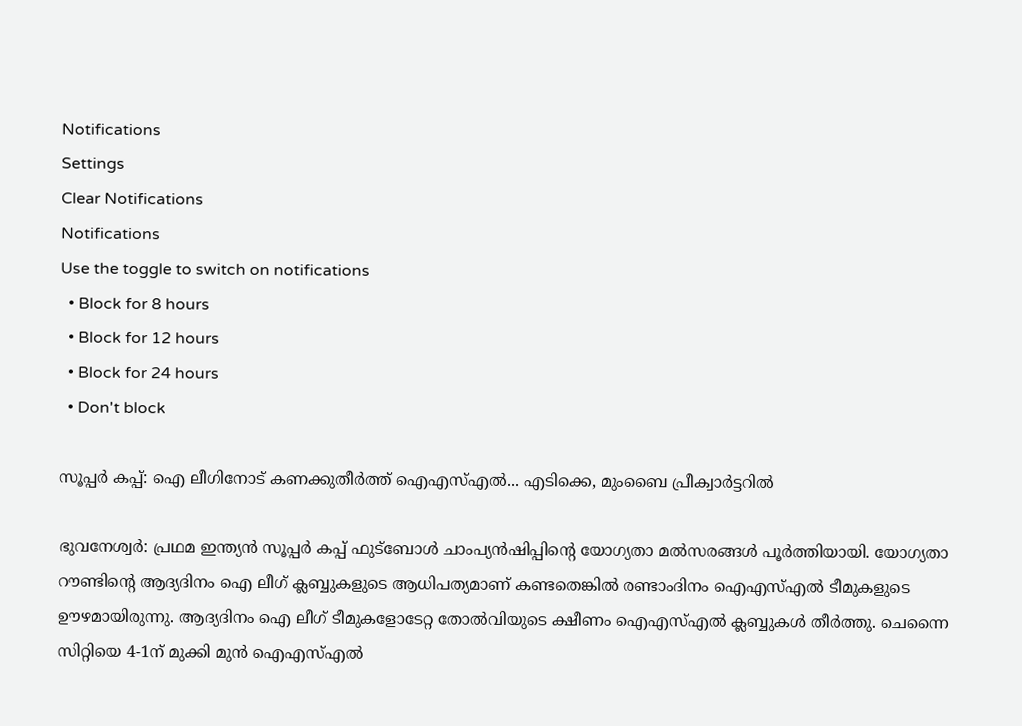Notifications
Settings
Clear Notifications
Notifications
Use the toggle to switch on notifications
  • Block for 8 hours
  • Block for 12 hours
  • Block for 24 hours
  • Don't block

സൂപ്പര്‍ കപ്പ്: ഐ ലീഗിനോട് കണക്കുതീര്‍ത്ത് ഐഎസ്എല്‍... എടിക്കെ, മുംബൈ പ്രീക്വാര്‍ട്ടറില്‍

ഭുവനേശ്വര്‍: പ്രഥമ ഇന്ത്യന്‍ സൂപ്പര്‍ കപ്പ് ഫുട്‌ബോള്‍ ചാംപ്യന്‍ഷിപ്പിന്റെ യോഗ്യതാ മല്‍സരങ്ങള്‍ പൂര്‍ത്തിയായി. യോഗ്യതാ റൗണ്ടിന്റെ ആദ്യദിനം ഐ ലീഗ് ക്ലബ്ബുകളുടെ ആധിപത്യമാണ് കണ്ടതെങ്കില്‍ രണ്ടാംദിനം ഐഎസ്എല്‍ ടീമുകളുടെ ഊഴമായിരുന്നു. ആദ്യദിനം ഐ ലീഗ് ടീമുകളോടേറ്റ തോല്‍വിയുടെ ക്ഷീണം ഐഎസ്എല്‍ ക്ലബ്ബുകള്‍ തീര്‍ത്തു. ചെന്നൈ സിറ്റിയെ 4-1ന് മുക്കി മുന്‍ ഐഎസ്എല്‍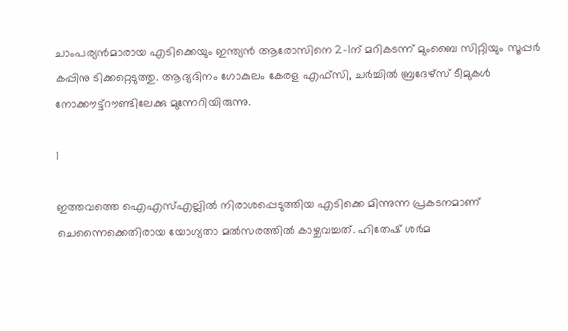ചാംപര്യന്‍മാരായ എടിക്കെയും ഇന്ത്യന്‍ ആരോസിനെ 2-1ന് മറികടന്ന് മുംബൈ സിറ്റിയും സൂപ്പര്‍ കപ്പിനു ടിക്കറ്റെടുത്തു. ആദ്യദിനം ഗോകുലം കേരള എഫ്‌സി, ചര്‍ച്ചില്‍ ബ്രദേഴ്‌സ് ടീമുകള്‍ നോക്കൗട്ട്‌റൗണ്ടിലേക്കു മുന്നേറിയിരുന്നു.

1

ഇത്തവത്തെ ഐഎസ്എല്ലില്‍ നിരാശപ്പെടുത്തിയ എടിക്കെ മിന്നുന്ന പ്രകടനമാണ് ചെന്നൈക്കെതിരായ യോഗ്യതാ മല്‍സരത്തില്‍ കാഴ്ചവച്ചത്. ഹിതേഷ് ശര്‍മ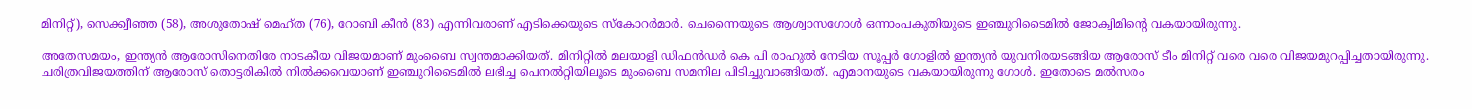മിനിറ്റ്), സെക്ക്വീഞ്ഞ (58), അശുതോഷ് മെഹ്ത (76), റോബി കീന്‍ (83) എന്നിവരാണ് എടിക്കെയുടെ സ്‌കോറര്‍മാര്‍. ചെന്നൈയുടെ ആശ്വാസഗോള്‍ ഒന്നാംപകുതിയുടെ ഇഞ്ചുറിടൈമില്‍ ജോക്വിമിന്റെ വകയായിരുന്നു.

അതേസമയം, ഇന്ത്യന്‍ ആരോസിനെതിരേ നാടകീയ വിജയമാണ് മുംബൈ സ്വന്തമാക്കിയത്. മിനിറ്റില്‍ മലയാളി ഡിഫന്‍ഡര്‍ കെ പി രാഹുല്‍ നേടിയ സൂപ്പര്‍ ഗോളില്‍ ഇന്ത്യന്‍ യുവനിരയടങ്ങിയ ആരോസ് ടീം മിനിറ്റ് വരെ വരെ വിജയമുറപ്പിച്ചതായിരുന്നു. ചരിത്രവിജയത്തിന് ആരോസ് തൊട്ടരികില്‍ നില്‍ക്കവെയാണ് ഇഞ്ചുറിടൈമില്‍ ലഭിച്ച പെനല്‍റ്റിയിലൂടെ മുംബൈ സമനില പിടിച്ചുവാങ്ങിയത്. എമാനയുടെ വകയായിരുന്നു ഗോള്‍. ഇതോടെ മല്‍സരം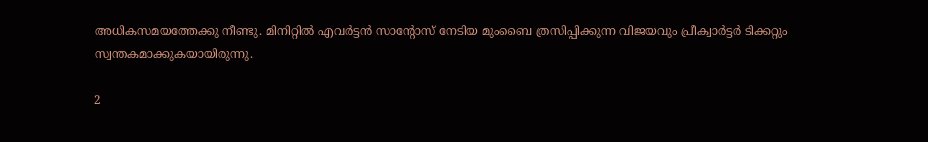അധികസമയത്തേക്കു നീണ്ടു. മിനിറ്റില്‍ എവര്‍ട്ടന്‍ സാന്റോസ് നേടിയ മുംബൈ ത്രസിപ്പിക്കുന്ന വിജയവും പ്രീക്വാര്‍ട്ടര്‍ ടിക്കറ്റും സ്വന്തകമാക്കുകയായിരുന്നു.

2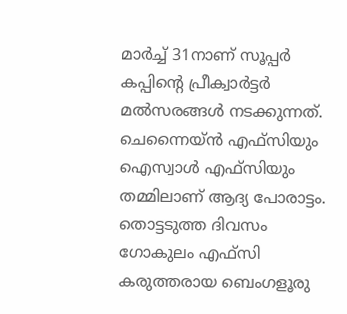മാര്‍ച്ച് 31നാണ് സൂപ്പര്‍ കപ്പിന്റെ പ്രീക്വാര്‍ട്ടര്‍ മല്‍സരങ്ങള്‍ നടക്കുന്നത്. ചെന്നൈയ്ന്‍ എഫ്‌സിയും ഐസ്വാള്‍ എഫ്‌സിയും തമ്മിലാണ് ആദ്യ പോരാട്ടം. തൊട്ടടുത്ത ദിവസം ഗോകുലം എഫ്‌സി കരുത്തരായ ബെംഗളൂരു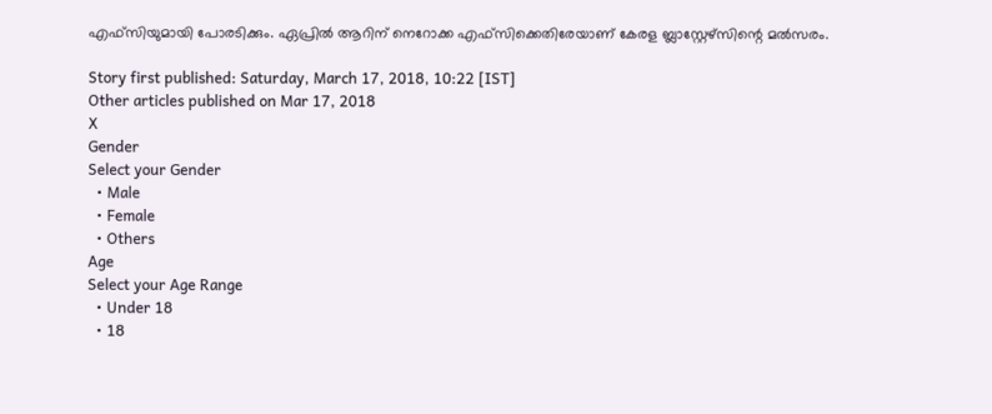എഫ്‌സിയുമായി പോരടിക്കും. ഏപ്രില്‍ ആറിന് നെറോക്ക എഫ്‌സിക്കെതിരേയാണ് കേരള ബ്ലാസ്റ്റേഴ്‌സിന്റെ മല്‍സരം.

Story first published: Saturday, March 17, 2018, 10:22 [IST]
Other articles published on Mar 17, 2018
X
Gender
Select your Gender
  • Male
  • Female
  • Others
Age
Select your Age Range
  • Under 18
  • 18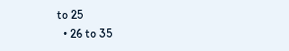to 25
  • 26 to 35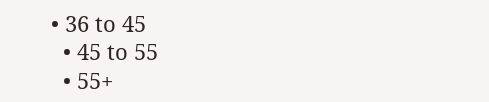• 36 to 45
  • 45 to 55
  • 55+